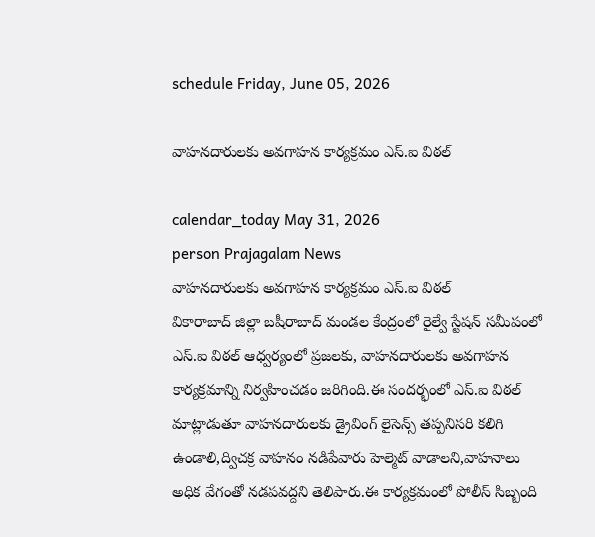schedule Friday, June 05, 2026

వాహనదారులకు అవగాహన కార్యక్రమం ఎస్.ఐ విఠల్

calendar_today May 31, 2026
person Prajagalam News
వాహనదారులకు అవగాహన కార్యక్రమం ఎస్.ఐ విఠల్
వికారాబాద్ జిల్లా బషీరాబాద్ మండల కేంద్రంలో రైల్వే స్టేషన్ సమీపంలో ఎస్.ఐ విఠల్ ఆధ్వర్యంలో ప్రజలకు, వాహనదారులకు అవగాహన కార్యక్రమాన్ని నిర్వహించడం జరిగింది.ఈ సందర్భంలో ఎస్.ఐ విఠల్ మాట్లాడుతూ వాహనదారులకు డ్రైవింగ్ లైసెన్స్ తప్పనిసరి కలిగి ఉండాలి,ద్విచక్ర వాహనం నడిపేవారు హెల్మెట్ వాడాలని,వాహనాలు అధిక వేగంతో నడపవద్దని తెలిపారు.ఈ కార్యక్రమంలో పోలీస్ సిబ్బంది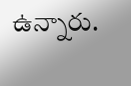ఉన్నారు.